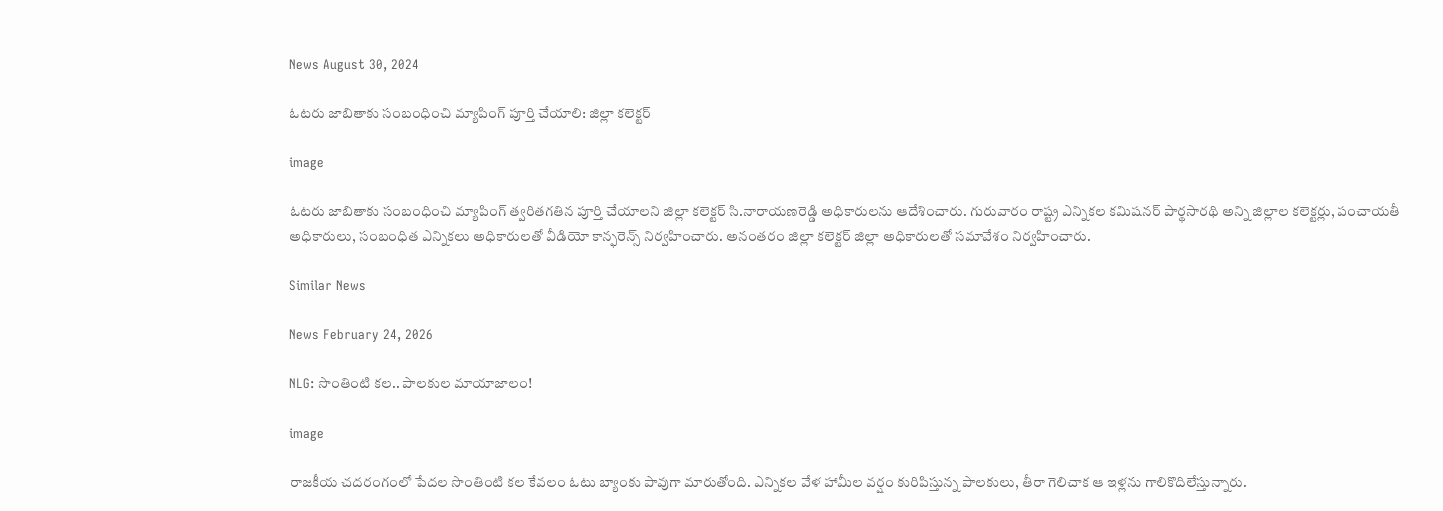News August 30, 2024

ఓటరు జాబితాకు సంబంధించి మ్యాపింగ్ పూర్తి చేయాలి: జిల్లా కలెక్టర్

image

ఓటరు జాబితాకు సంబంధించి మ్యాపింగ్ త్వరితగతిన పూర్తి చేయాలని జిల్లా కలెక్టర్ సి.నారాయణరెడ్డి అధికారులను ఆదేశించారు. గురువారం రాష్ట్ర ఎన్నికల కమిషనర్ పార్థసారథి అన్ని జిల్లాల కలెక్టర్లు, పంచాయతీ అధికారులు, సంబంధిత ఎన్నికలు అధికారులతో వీడియో కాన్ఫరెన్స్ నిర్వహించారు. అనంతరం జిల్లా కలెక్టర్ జిల్లా అధికారులతో సమావేశం నిర్వహించారు.

Similar News

News February 24, 2026

NLG: సొంతింటి కల.. పాలకుల మాయాజాలం!

image

రాజకీయ చదరంగంలో పేదల సొంతింటి కల కేవలం ఓటు బ్యాంకు పావుగా మారుతోంది. ఎన్నికల వేళ హామీల వర్షం కురిపిస్తున్న పాలకులు, తీరా గెలిచాక ఆ ఇళ్లను గాలికొదిలేస్తున్నారు.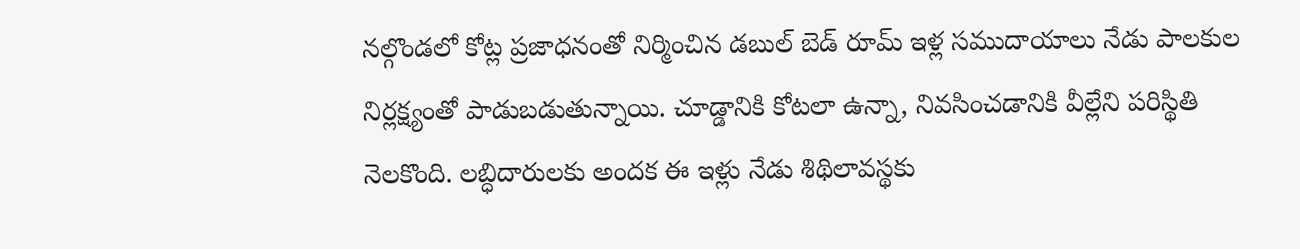నల్గొండలో కోట్ల ప్రజాధనంతో నిర్మించిన డబుల్ బెడ్ రూమ్ ఇళ్ల సముదాయాలు నేడు పాలకుల నిర్లక్ష్యంతో పాడుబడుతున్నాయి. చూడ్డానికి కోటలా ఉన్నా, నివసించడానికి వీల్లేని పరిస్థితి నెలకొంది. లబ్ధిదారులకు అందక ఈ ఇళ్లు నేడు శిథిలావస్థకు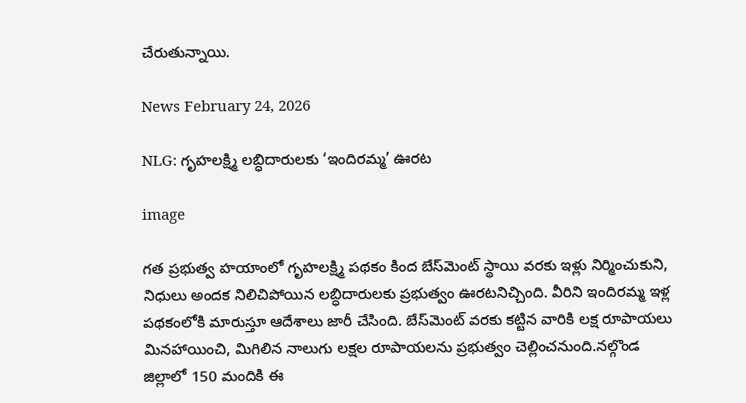చేరుతున్నాయి.

News February 24, 2026

NLG: గృహలక్ష్మి లబ్ధిదారులకు ‘ఇందిరమ్మ’ ఊరట

image

గత ప్రభుత్వ హయాంలో గృహలక్ష్మి పథకం కింద బేస్‌మెంట్ స్థాయి వరకు ఇళ్లు నిర్మించుకుని, నిధులు అందక నిలిచిపోయిన లబ్ధిదారులకు ప్రభుత్వం ఊరటనిచ్చింది. వీరిని ఇందిరమ్మ ఇళ్ల పథకంలోకి మారుస్తూ ఆదేశాలు జారీ చేసింది. బేస్‌మెంట్ వరకు కట్టిన వారికి లక్ష రూపాయలు మినహాయించి, మిగిలిన నాలుగు లక్షల రూపాయలను ప్రభుత్వం చెల్లించనుంది.నల్గొండ జిల్లాలో 150 మందికి ఈ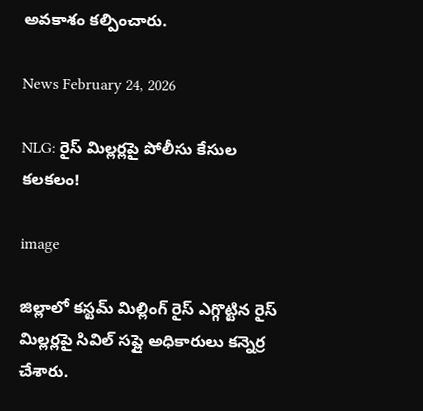అవకాశం కల్పించారు.

News February 24, 2026

NLG: రైస్ మిల్లర్లపై పోలీసు కేసుల కలకలం!

image

జిల్లాలో కస్టమ్ మిల్లింగ్ రైస్ ఎగ్గొట్టిన రైస్ మిల్లర్లపై సివిల్ సప్లై అధికారులు కన్నెర్ర చేశారు.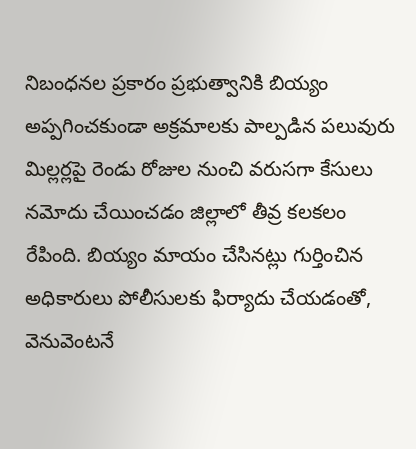నిబంధనల ప్రకారం ప్రభుత్వానికి బియ్యం అప్పగించకుండా అక్రమాలకు పాల్పడిన పలువురు మిల్లర్లపై రెండు రోజుల నుంచి వరుసగా కేసులు నమోదు చేయించడం జిల్లాలో తీవ్ర కలకలం రేపింది. బియ్యం మాయం చేసినట్లు గుర్తించిన అధికారులు పోలీసులకు ఫిర్యాదు చేయడంతో, వెనువెంటనే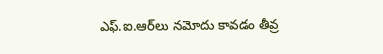ఎఫ్.ఐ.ఆర్‌లు నమోదు కావడం తీవ్ర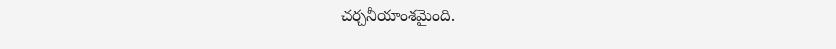చర్చనీయాంశమైంది.